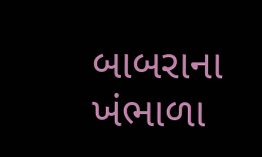બાબરાના ખંભાળા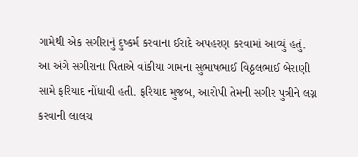ગામેથી એક સગીરાનું દુષ્કર્મ કરવાના ઈરાદે અપહરણ કરવામાં આવ્યું હતું. આ અંગે સગીરાના પિતાએ વાંકીયા ગામના સુભાષભાઈ વિઠ્ઠલભાઈ બેરાણી સામે ફરિયાદ નોંધાવી હતી. ફરિયાદ મુજબ, આરોપી તેમની સગીર પુત્રીને લગ્ન કરવાની લાલચ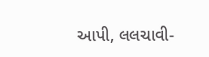આપી, લલચાવી-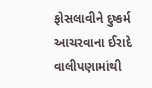ફોસલાવીને દુષ્કર્મ આચરવાના ઈરાદે વાલીપણામાંથી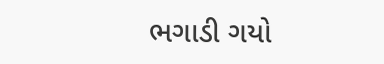ભગાડી ગયો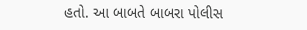હતો. આ બાબતે બાબરા પોલીસ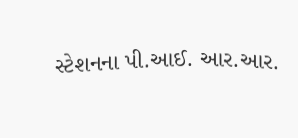સ્ટેશનના પી.આઈ. આર.આર.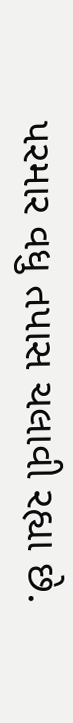પરમાર વધુ તપાસ ચલાવી રહ્યા છે.